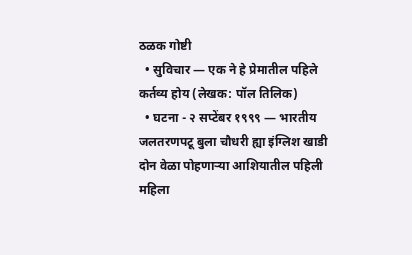ठळक गोष्टी
  • सुविचार — एक ने हे प्रेमातील पहिले कर्तव्य होय (लेखक: पॉल तिलिक)
  • घटना - २ सप्टेंबर १९९९ — भारतीय जलतरणपटू बुला चौधरी ह्या इंग्लिश खाडी दोन वेळा पोहणाऱ्या आशियातील पहिली महिला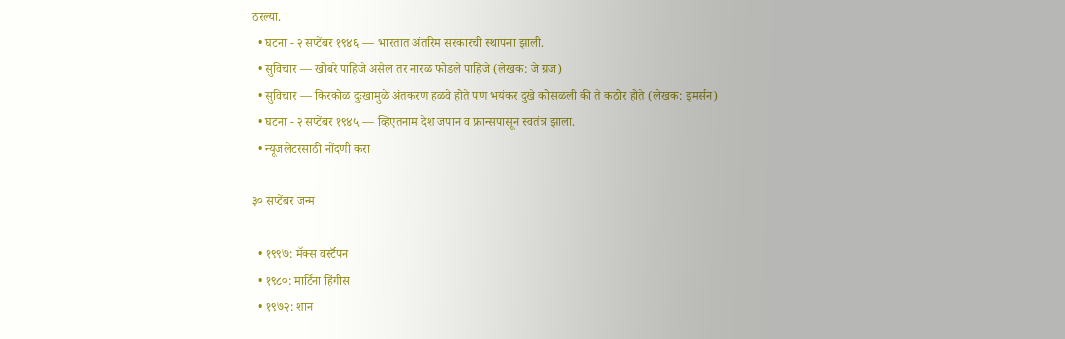ठरल्या.
  • घटना - २ सप्टेंबर १९४६ — भारतात अंतरिम सरकारची स्थापना झाली.
  • सुविचार — खोबरे पाहिजे असेल तर नारळ फोडले पाहिजे (लेखक: जे ग्रज)
  • सुविचार — किरकोळ दुःखामुळे अंतकरण हळवे होते पण भयंकर दुखे कोसळली की ते कठोर होते (लेखक: इमर्सन)
  • घटना - २ सप्टेंबर १९४५ — व्हिएतनाम देश जपान व फ्रान्सपासून स्वतंत्र झाला.
  • न्यूजलेटरसाठी नोंदणी करा

३० सप्टेंबर जन्म

  • १९९७: मॅक्स वर्स्टॅपन
  • १९८०: मार्टिना हिंगीस
  • १९७२: शान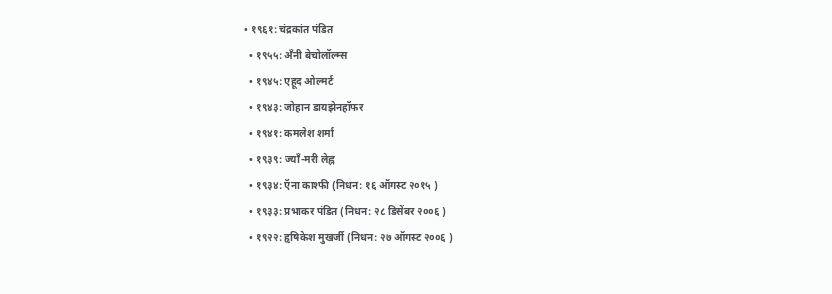• १९६१: चंद्रकांत पंडित
  • १९५५: अँनी बेचोलॉल्म्स
  • १९४५: एहूद ओल्मर्ट
  • १९४३: जोहान डायझेनहॉफर
  • १९४१: कमलेश शर्मा
  • १९३९: ज्याँ-मरी लेह्न
  • १९३४: ऍना काश्फी (निधन: १६ ऑगस्ट २०१५ )
  • १९३३: प्रभाकर पंडित (निधन: २८ डिसेंबर २००६ )
  • १९२२: हृषिकेश मुखर्जी (निधन: २७ ऑगस्ट २००६ )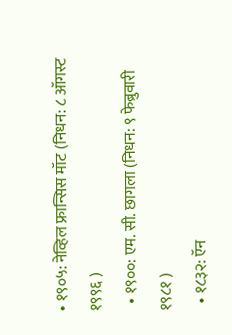• १९०५: नेव्हिल फ्रान्सिस मॉट (निधन: ८ ऑगस्ट १९९६ )
  • १९००: एम. सी. छागला (निधन: ९ फेब्रुवारी १९८१ )
  • १८३२: ऍन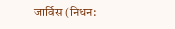जार्विस (निधन: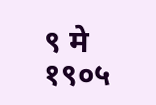९ मे १९०५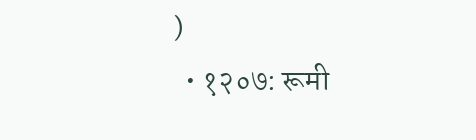)
  • १२०७: रूमी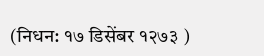(निधन: १७ डिसेंबर १२७३ )